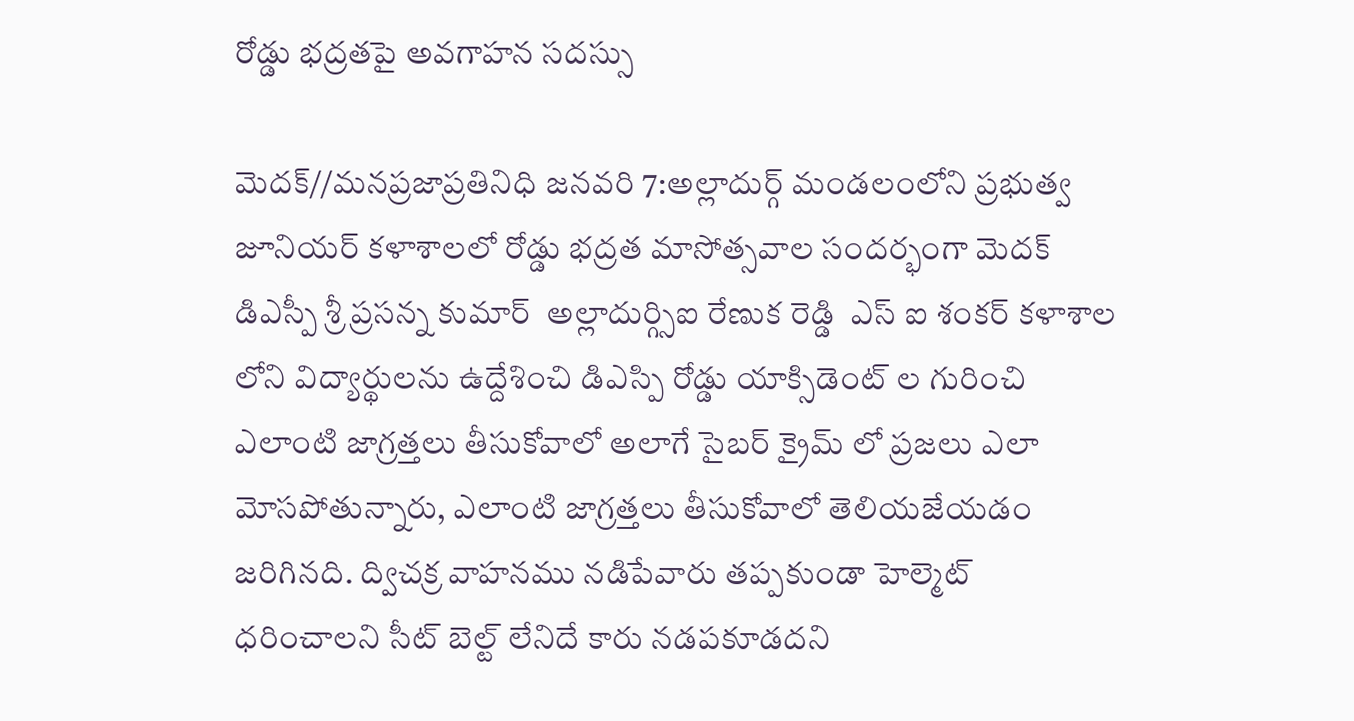రోడ్డు భద్రతపై అవగాహన సదస్సు

మెదక్//మనప్రజాప్రతినిధి జనవరి 7:అల్లాదుర్గ్ మండలంలోని ప్రభుత్వ జూనియర్ కళాశాలలో రోడ్డు భద్రత మాసోత్సవాల సందర్భంగా మెదక్ డిఎస్పీ శ్రీ ప్రసన్న కుమార్  అల్లాదుర్గ్సిఐ రేణుక రెడ్డి  ఎస్ ఐ శంకర్ కళాశాల లోని విద్యార్థులను ఉద్దేశించి డిఎస్పి రోడ్డు యాక్సిడెంట్ ల గురించి ఎలాంటి జాగ్రత్తలు తీసుకోవాలో అలాగే సైబర్ క్రైమ్ లో ప్రజలు ఎలా మోసపోతున్నారు, ఎలాంటి జాగ్రత్తలు తీసుకోవాలో తెలియజేయడం జరిగినది. ద్విచక్ర వాహనము నడిపేవారు తప్పకుండా హెల్మెట్ ధరించాలని సీట్ బెల్ట్ లేనిదే కారు నడపకూడదని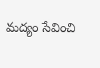మద్యం సేవించి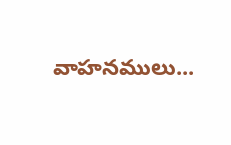వాహనములు...